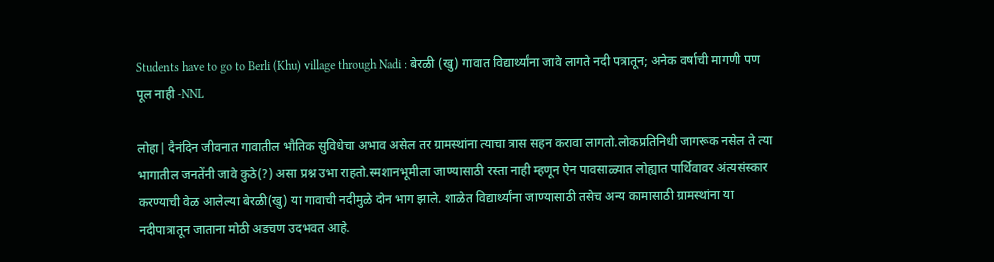Students have to go to Berli (Khu) village through Nadi : बेरळी (खु) गावात विद्यार्थ्यांना जावे लागते नदी पत्रातून; अनेक वर्षाची मागणी पण पूल नाही -NNL

लोहा| दैनंदिन जीवनात गावातील भौतिक सुविधेचा अभाव असेल तर ग्रामस्थांना त्याचा त्रास सहन करावा लागतो.लोकप्रतिनिधी जागरूक नसेल ते त्या भागातील जनतेंनी जावे कुठे(?) असा प्रश्न उभा राहतो.स्मशानभूमीला जाण्यासाठी रस्ता नाही म्हणून ऐन पावसाळ्यात लोह्यात पार्थिवावर अंत्यसंस्कार करण्याची वेळ आलेल्या बेरळी(खु) या गावाची नदीमुळे दोन भाग झाले. शाळेत विद्यार्थ्यांना जाण्यासाठी तसेच अन्य कामासाठी ग्रामस्थांना या नदीपात्रातून जाताना मोठी अडचण उदभवत आहे.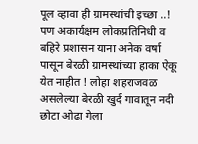पूल व्हावा ही ग्रामस्थांची इच्छा ..! पण अकार्यक्षम लोकप्रतिनिधी व बहिरे प्रशासन याना अनेक वर्षा पासून बेरळी ग्रामस्थांच्या हाका ऐकू येत नाहीत ! लोहा शहराजवळ असलेल्या बेरळी खुर्द गावातून नदी छोटा ओढा गेला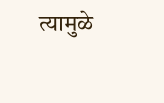त्यामुळे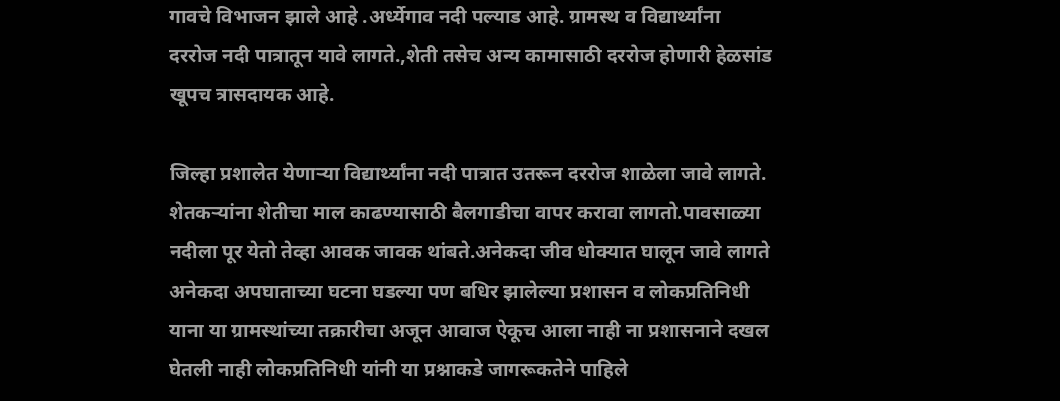गावचे विभाजन झाले आहे .अर्ध्येगाव नदी पल्याड आहे. ग्रामस्थ व विद्यार्थ्यांना दररोज नदी पात्रातून यावे लागते.,शेती तसेच अन्य कामासाठी दररोज होणारी हेळसांड खूपच त्रासदायक आहे.

जिल्हा प्रशालेत येणाऱ्या विद्यार्थ्यांना नदी पात्रात उतरून दररोज शाळेला जावे लागते. शेतकर्‍यांना शेतीचा माल काढण्यासाठी बैलगाडीचा वापर करावा लागतो.पावसाळ्या नदीला पूर येतो तेव्हा आवक जावक थांबते.अनेकदा जीव धोक्यात घालून जावे लागते अनेकदा अपघाताच्या घटना घडल्या पण बधिर झालेल्या प्रशासन व लोकप्रतिनिधी याना या ग्रामस्थांच्या तक्रारीचा अजून आवाज ऐकूच आला नाही ना प्रशासनाने दखल घेतली नाही लोकप्रतिनिधी यांनी या प्रश्नाकडे जागरूकतेने पाहिले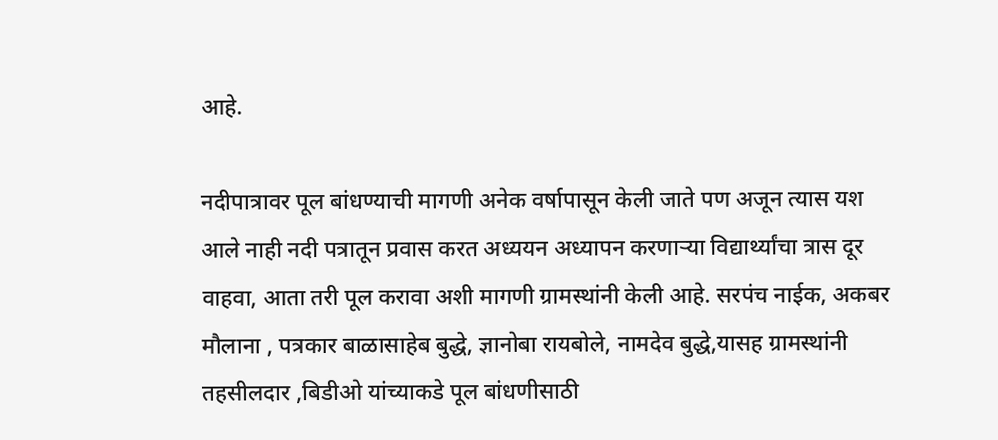आहे.

नदीपात्रावर पूल बांधण्याची मागणी अनेक वर्षापासून केली जाते पण अजून त्यास यश आले नाही नदी पत्रातून प्रवास करत अध्ययन अध्यापन करणाऱ्या विद्यार्थ्यांचा त्रास दूर वाहवा, आता तरी पूल करावा अशी मागणी ग्रामस्थांनी केली आहे. सरपंच नाईक, अकबर मौलाना , पत्रकार बाळासाहेब बुद्धे, ज्ञानोबा रायबोले, नामदेव बुद्धे,यासह ग्रामस्थांनी तहसीलदार ,बिडीओ यांच्याकडे पूल बांधणीसाठी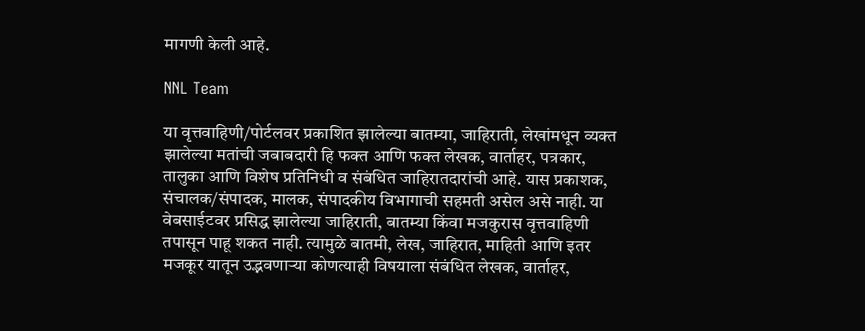मागणी केली आहे.

NNL Team

या वृत्तवाहिणी/पोर्टलवर प्रकाशित झालेल्या बातम्या, जाहिराती, लेखांमधून व्यक्त झालेल्या मतांची जबाबदारी हि फक्त आणि फक्त लेखक, वार्ताहर, पत्रकार, तालुका आणि विशेष प्रतिनिधी व संबंधित जाहिरातदारांची आहे. यास प्रकाशक, संचालक/संपादक, मालक, संपादकीय विभागाची सहमती असेल असे नाही. या वेबसाईटवर प्रसिद्ध झालेल्या जाहिराती, बातम्या किंवा मजकुरास वृत्तवाहिणी तपासून पाहू शकत नाही. त्यामुळे बातमी, लेख, जाहिरात, माहिती आणि इतर मजकूर यातून उद्भवणाऱ्या कोणत्याही विषयाला संबंधित लेखक, वार्ताहर,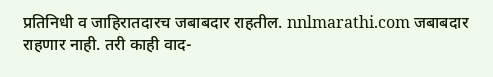प्रतिनिधी व जाहिरातदारच जबाबदार राहतील. nnlmarathi.com जबाबदार राहणार नाही. तरी काही वाद-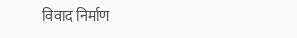विवाद निर्माण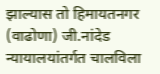झाल्यास तो हिमायतनगर (वाढोणा) जी.नांदेड न्यायालयांतर्गत चालविला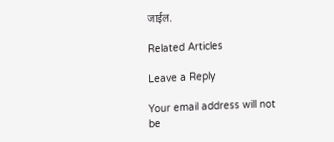जाईल.

Related Articles

Leave a Reply

Your email address will not be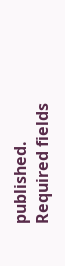published. Required fields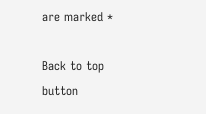are marked *

Back to top button